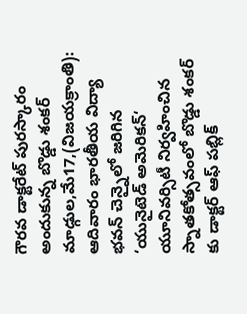గౌరవ డాక్టరేట్ పురస్కారం అందుకున్న బొడ్డు శంకర్
మాడ్గుల,మే17,(విజయక్రాంతి): ఆదివారం భారతీయ విద్యా భవన్ చెన్నైలో జరిగిన ‘యునైటెడ్ అమెరికన్‘ యూనివర్సిటీ నిర్వహించిన స్నాతకోత్సవంలో బొడ్డు శంకర్ కు డాక్టర్ ఆఫ్ పబ్లిక్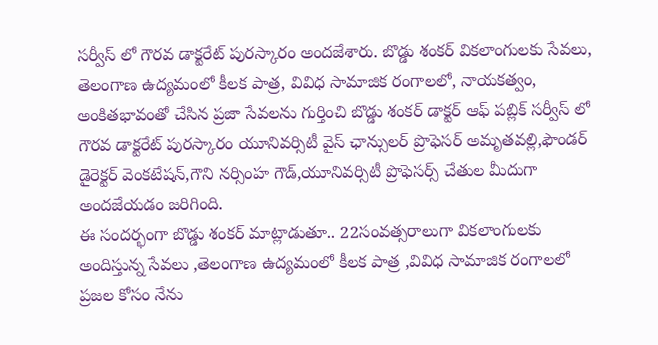సర్వీస్ లో గౌరవ డాక్టరేట్ పురస్కారం అందజేశారు. బొడ్డు శంకర్ వికలాంగులకు సేవలు, తెలంగాణ ఉద్యమంలో కీలక పాత్ర, వివిధ సామాజిక రంగాలలో, నాయకత్వం, అంకితభావంతో చేసిన ప్రజా సేవలను గుర్తించి బొడ్డు శంకర్ డాక్టర్ ఆఫ్ పబ్లిక్ సర్వీస్ లో గౌరవ డాక్టరేట్ పురస్కారం యూనివర్సిటీ వైస్ ఛాన్సులర్ ప్రొఫెసర్ అమృతవల్లి,ఫౌండర్ డైరెక్టర్ వెంకటేషన్,గౌని నర్సింహ గౌడ్,యూనివర్సిటీ ప్రొఫెసర్స్ చేతుల మీదుగా అందజేయడం జరిగింది.
ఈ సందర్భంగా బొడ్డు శంకర్ మాట్లాడుతూ.. 22సంవత్సరాలుగా వికలాంగులకు అందిస్తున్న సేవలు ,తెలంగాణ ఉద్యమంలో కీలక పాత్ర ,వివిధ సామాజిక రంగాలలో ప్రజల కోసం నేను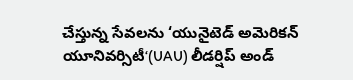చేస్తున్న సేవలను ‘యునైటెడ్ అమెరికన్ యూనివర్సిటీ‘(UAU) లీడర్షిప్ అండ్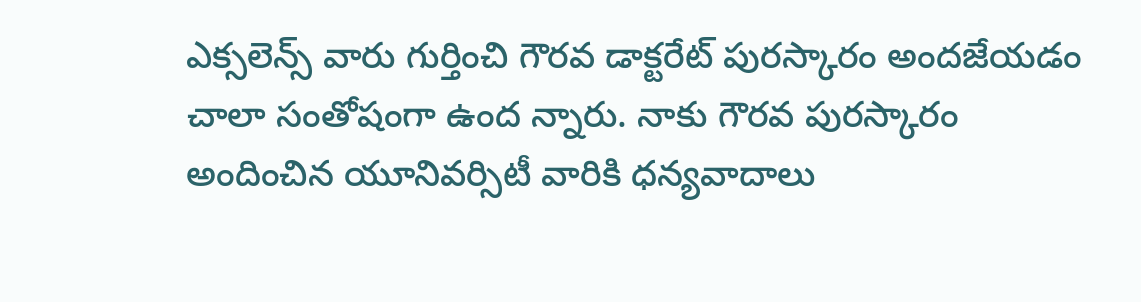ఎక్సలెన్స్ వారు గుర్తించి గౌరవ డాక్టరేట్ పురస్కారం అందజేయడం చాలా సంతోషంగా ఉంద న్నారు. నాకు గౌరవ పురస్కారం అందించిన యూనివర్సిటీ వారికి ధన్యవాదాలు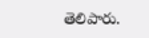తెలిపారు.